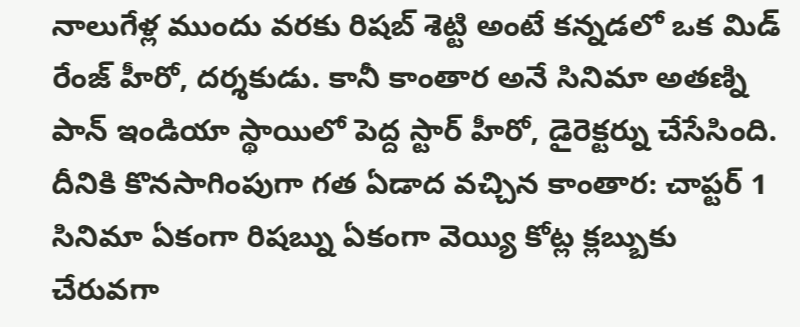నాలుగేళ్ల ముందు వరకు రిషబ్ శెట్టి అంటే కన్నడలో ఒక మిడ్ రేంజ్ హీరో, దర్శకుడు. కానీ కాంతార అనే సినిమా అతణ్ని పాన్ ఇండియా స్థాయిలో పెద్ద స్టార్ హీరో, డైరెక్టర్ను చేసేసింది. దీనికి కొనసాగింపుగా గత ఏడాద వచ్చిన కాంతార: చాప్టర్ 1 సినిమా ఏకంగా రిషబ్ను ఏకంగా వెయ్యి కోట్ల క్లబ్బుకు చేరువగా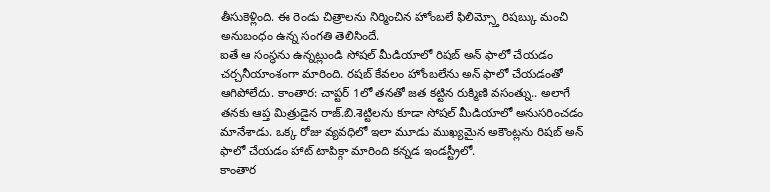తీసుకెళ్లింది. ఈ రెండు చిత్రాలను నిర్మించిన హోంబలే ఫిలిమ్స్తో రిషబ్కు మంచి అనుబంధం ఉన్న సంగతి తెలిసిందే.
ఐతే ఆ సంస్థను ఉన్నట్లుండి సోషల్ మీడియాలో రిషబ్ అన్ ఫాలో చేయడం చర్చనీయాంశంగా మారింది. రషబ్ కేవలం హోంబలేను అన్ ఫాలో చేయడంతో ఆగిపోలేదు. కాంతార: చాప్టర్ 1లో తనతో జత కట్టిన రుక్మిణి వసంత్ను.. అలాగే తనకు ఆప్త మిత్రుడైన రాజ్.బి.శెట్టిలను కూడా సోషల్ మీడియాలో అనుసరించడం మానేశాడు. ఒక్క రోజు వ్యవధిలో ఇలా మూడు ముఖ్యమైన అకౌంట్లను రిషబ్ అన్ ఫాలో చేయడం హాట్ టాపిక్గా మారింది కన్నడ ఇండస్ట్రీలో.
కాంతార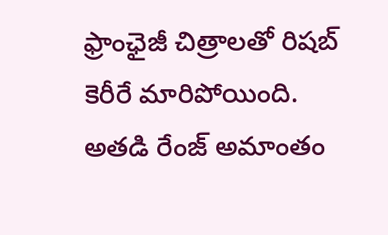ఫ్రాంఛైజీ చిత్రాలతో రిషబ్ కెరీరే మారిపోయింది. అతడి రేంజ్ అమాంతం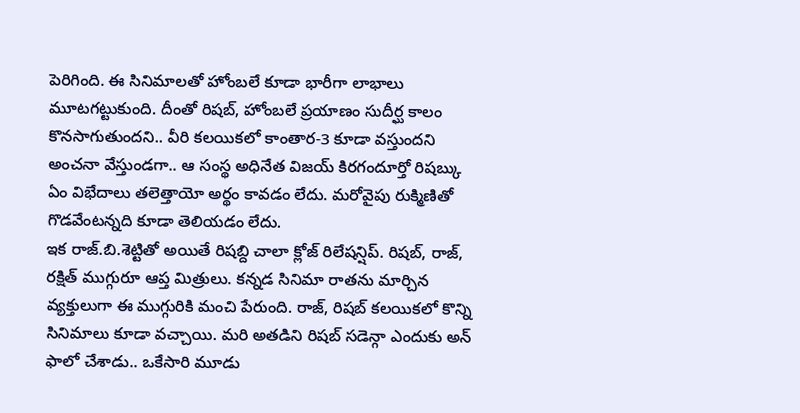పెరిగింది. ఈ సినిమాలతో హోంబలే కూడా భారీగా లాభాలు మూటగట్టుకుంది. దీంతో రిషబ్, హోంబలే ప్రయాణం సుదీర్ఘ కాలం కొనసాగుతుందని.. వీరి కలయికలో కాంతార-3 కూడా వస్తుందని అంచనా వేస్తుండగా.. ఆ సంస్థ అధినేత విజయ్ కిరగందూర్తో రిషబ్కు ఏం విభేదాలు తలెత్తాయో అర్థం కావడం లేదు. మరోవైపు రుక్మిణితో గొడవేంటన్నది కూడా తెలియడం లేదు.
ఇక రాజ్.బి.శెట్టితో అయితే రిషబ్ది చాలా క్లోజ్ రిలేషన్షిప్. రిషబ్, రాజ్, రక్షిత్ ముగ్గురూ ఆప్త మిత్రులు. కన్నడ సినిమా రాతను మార్చిన వ్యక్తులుగా ఈ ముగ్గురికి మంచి పేరుంది. రాజ్, రిషబ్ కలయికలో కొన్ని సినిమాలు కూడా వచ్చాయి. మరి అతడిని రిషబ్ సడెన్గా ఎందుకు అన్ ఫాలో చేశాడు.. ఒకేసారి మూడు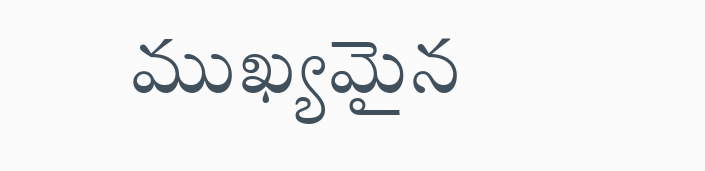ముఖ్యమైన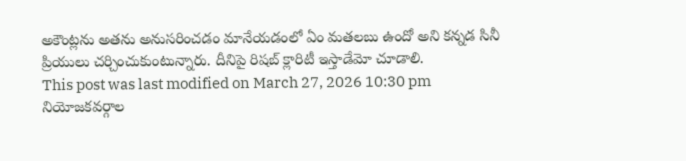అకౌంట్లను అతను అనుసరించడం మానేయడంలో ఏం మతలబు ఉందో అని కన్నడ సినీ ప్రియులు చర్చించుకుంటున్నారు. దీనిపై రిషబ్ క్లారిటీ ఇస్తాడేమో చూడాలి.
This post was last modified on March 27, 2026 10:30 pm
నియోజకవర్గాల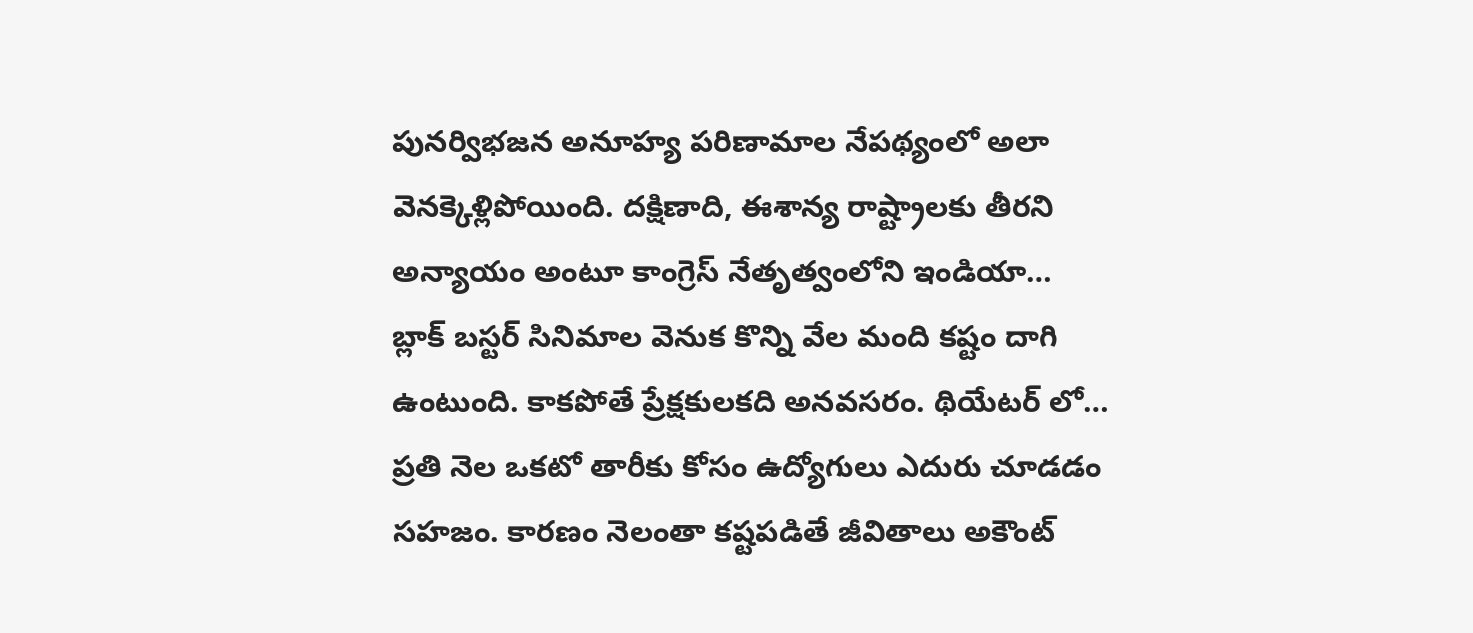పునర్విభజన అనూహ్య పరిణామాల నేపథ్యంలో అలా వెనక్కెళ్లిపోయింది. దక్షిణాది, ఈశాన్య రాష్ట్రాలకు తీరని అన్యాయం అంటూ కాంగ్రెస్ నేతృత్వంలోని ఇండియా…
బ్లాక్ బస్టర్ సినిమాల వెనుక కొన్ని వేల మంది కష్టం దాగి ఉంటుంది. కాకపోతే ప్రేక్షకులకది అనవసరం. థియేటర్ లో…
ప్రతి నెల ఒకటో తారీకు కోసం ఉద్యోగులు ఎదురు చూడడం సహజం. కారణం నెలంతా కష్టపడితే జీవితాలు అకౌంట్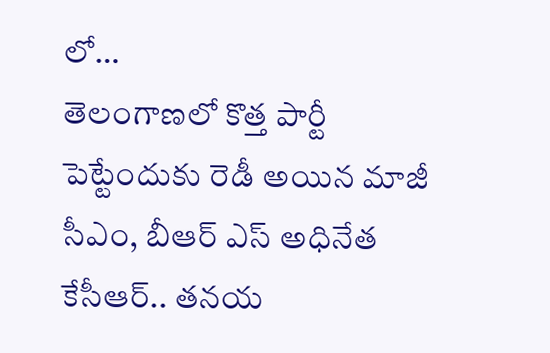లో…
తెలంగాణలో కొత్త పార్టీ పెట్టేందుకు రెడీ అయిన మాజీ సీఎం, బీఆర్ ఎస్ అధినేత కేసీఆర్.. తనయ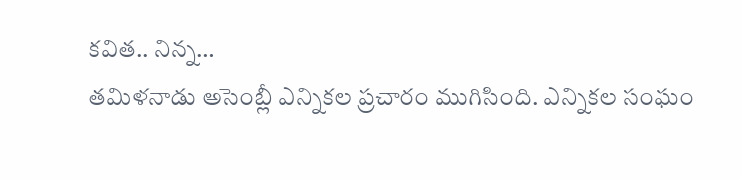కవిత.. నిన్న…
తమిళనాడు అసెంబ్లీ ఎన్నికల ప్రచారం ముగిసింది. ఎన్నికల సంఘం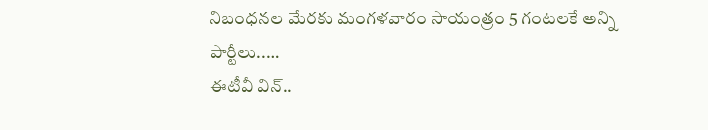నిబంధనల మేరకు మంగళవారం సాయంత్రం 5 గంటలకే అన్ని పార్టీలు..…
ఈటీవీ విన్..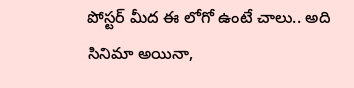పోస్టర్ మీద ఈ లోగో ఉంటే చాలు.. అది సినిమా అయినా,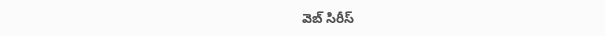వెబ్ సిరీస్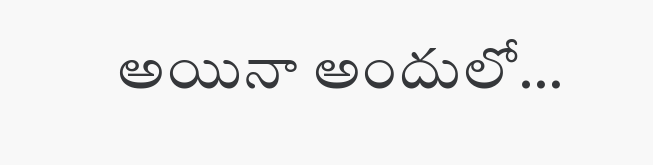అయినా అందులో…